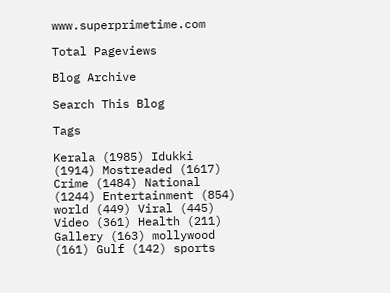www.superprimetime.com

Total Pageviews

Blog Archive

Search This Blog

Tags

Kerala (1985) Idukki (1914) Mostreaded (1617) Crime (1484) National (1244) Entertainment (854) world (449) Viral (445) Video (361) Health (211) Gallery (163) mollywood (161) Gulf (142) sports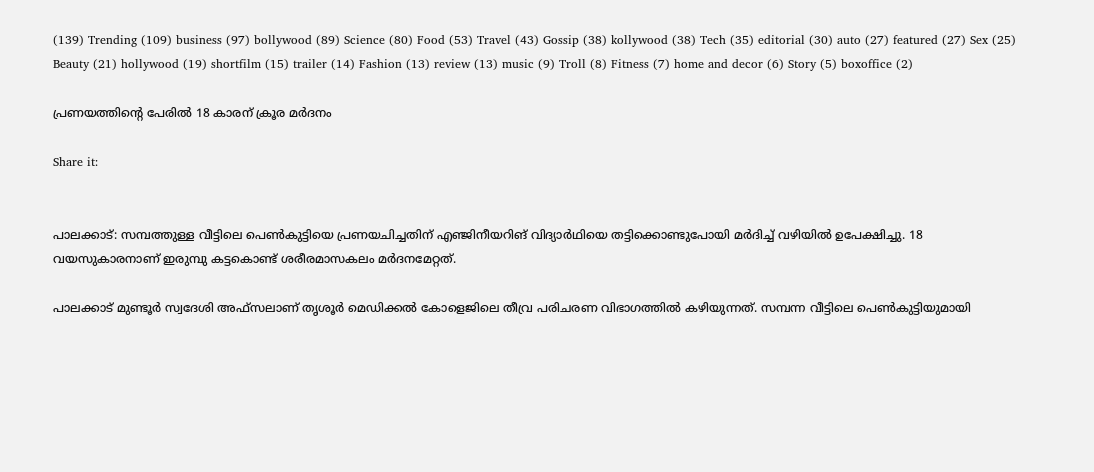(139) Trending (109) business (97) bollywood (89) Science (80) Food (53) Travel (43) Gossip (38) kollywood (38) Tech (35) editorial (30) auto (27) featured (27) Sex (25) Beauty (21) hollywood (19) shortfilm (15) trailer (14) Fashion (13) review (13) music (9) Troll (8) Fitness (7) home and decor (6) Story (5) boxoffice (2)

പ്രണയത്തിന്‍റെ പേരിൽ 18 കാരന് ക്രൂര മർദനം

Share it:


പാലക്കാട്: സമ്പത്തുള്ള വീട്ടിലെ പെൺകുട്ടിയെ പ്രണയചിച്ചതിന് എഞ്ജിനീയറിങ് വിദ്യാർഥിയെ തട്ടിക്കൊണ്ടുപോയി മർദിച്ച് വഴിയിൽ ഉപേക്ഷിച്ചു. 18 വയസുകാരനാണ് ഇരുമ്പു കട്ടകൊണ്ട് ശരീരമാസകലം മർദനമേറ്റത്.

പാലക്കാട് മുണ്ടൂർ സ്വദേശി അഫ്‌സലാണ് തൃശൂർ മെഡിക്കൽ കോളെജിലെ തീവ്ര പരിചരണ വിഭാഗത്തിൽ കഴിയുന്നത്. സമ്പന്ന വീട്ടിലെ പെൺകുട്ടിയുമായി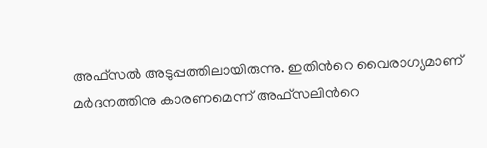അഫ്‌സൽ അടുപ്പത്തിലായിരുന്നു. ഇതിന്‍റെ വൈരാഗ്യമാണ് മർദനത്തിനു കാരണമെന്ന് അഫ്‌സലിന്‍റെ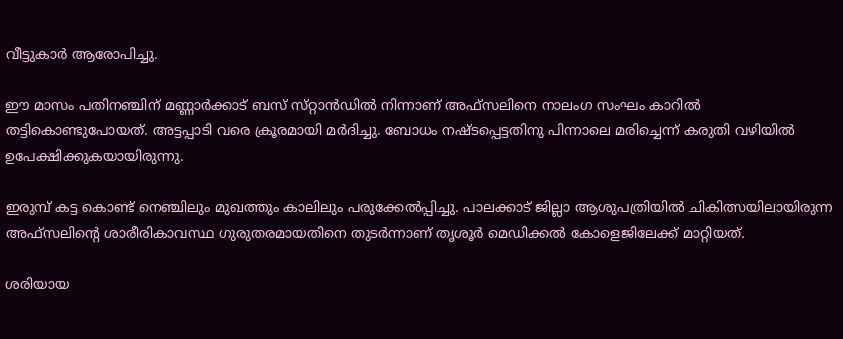വീട്ടുകാർ ആരോപിച്ചു.

ഈ മാസം പതിനഞ്ചിന് മണ്ണാർക്കാട് ബസ് സ്‌റ്റാൻഡിൽ നിന്നാണ് അഫ്‌സലിനെ നാലംഗ സംഘം കാറിൽ തട്ടികൊണ്ടുപോയത്. അട്ടപ്പാടി വരെ ക്രൂരമായി മർദിച്ചു. ബോധം നഷ്ടപ്പെട്ടതിനു പിന്നാലെ മരിച്ചെന്ന് കരുതി വഴിയിൽ ഉപേക്ഷിക്കുകയായിരുന്നു.

ഇരുമ്പ് കട്ട കൊണ്ട് നെഞ്ചിലും മുഖത്തും കാലിലും പരുക്കേൽപ്പിച്ചു. പാലക്കാട് ജില്ലാ ആശുപത്രിയിൽ ചികിത്സയിലായിരുന്ന അഫ്‌സലിന്‍റെ ശാരീരികാവസ്ഥ ഗുരുതരമായതിനെ തുടർന്നാണ് തൃശൂർ മെഡിക്കൽ കോളെജിലേക്ക് മാറ്റിയത്.

ശരിയായ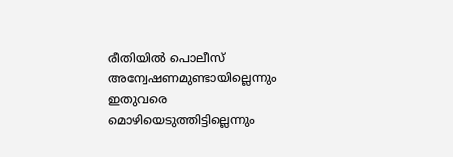രീതിയിൽ പൊലീസ് അന്വേഷണമുണ്ടായില്ലെന്നും ഇതുവരെ മൊഴിയെടുത്തിട്ടില്ലെന്നും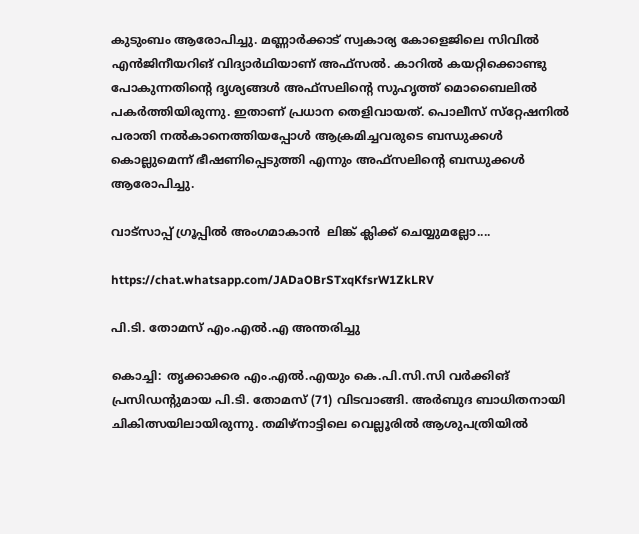കുടുംബം ആരോപിച്ചു. മണ്ണാർക്കാട് സ്വകാര്യ കോളെജിലെ സിവിൽ എൻജിനീയറിങ് വിദ്യാർഥിയാണ് അഫ്‌സൽ. കാറിൽ കയറ്റിക്കൊണ്ടു പോകുന്നതിന്‍റെ ദൃശ്യങ്ങൾ അഫ്‌സലിന്‍റെ സുഹൃത്ത് മൊബൈലിൽ പകർത്തിയിരുന്നു. ഇതാണ് പ്രധാന തെളിവായത്. പൊലീസ് സ്‌റ്റേഷനിൽ പരാതി നൽകാനെത്തിയപ്പോൾ ആക്രമിച്ചവരുടെ ബന്ധുക്കൾ കൊല്ലുമെന്ന് ഭീഷണിപ്പെടുത്തി എന്നും അഫ്‌സലിന്‍റെ ബന്ധുക്കൾ ആരോപിച്ചു.

വാട്സാപ്പ് ഗ്രൂപ്പിൽ അംഗമാകാൻ  ലിങ്ക് ക്ലിക്ക് ചെയ്യുമല്ലോ....

https://chat.whatsapp.com/JADaOBrSTxqKfsrW1ZkLRV

പി.ടി. തോമസ് എം.എൽ.എ അന്തരിച്ചു

കൊച്ചി: തൃക്കാക്കര എം.എൽ.എയും കെ.പി.സി.സി വർക്കിങ് പ്രസിഡന്‍റുമായ പി.ടി. തോമസ് (71) വിടവാങ്ങി. അർബുദ ബാധിതനായി ചികിത്സയിലായിരുന്നു. തമിഴ്‌നാട്ടിലെ വെല്ലൂരിൽ ആശുപത്രിയിൽ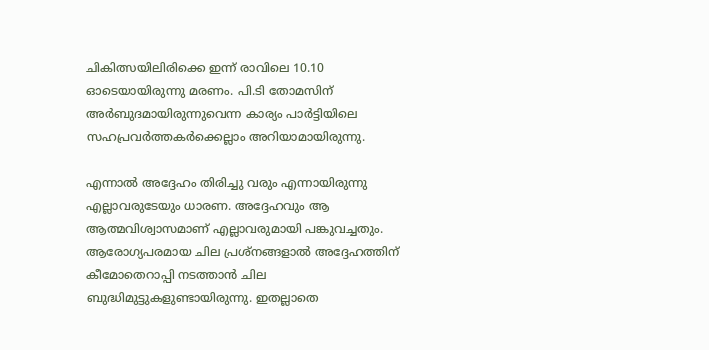ചികിത്സയിലിരിക്കെ ഇന്ന് രാവിലെ 10.10 ഓടെയായിരുന്നു മരണം. പി.ടി തോമസിന് അർബുദമായിരുന്നുവെന്ന കാര്യം പാർട്ടിയിലെ സഹപ്രവർത്തകർക്കെല്ലാം അറിയാമായിരുന്നു.

എന്നാൽ അദ്ദേഹം തിരിച്ചു വരും എന്നായിരുന്നു എല്ലാവരുടേയും ധാരണ. അദ്ദേഹവും ആ ആത്മവിശ്വാസമാണ് എല്ലാവരുമായി പങ്കുവച്ചതും. ആരോഗ്യപരമായ ചില പ്രശ്നങ്ങളാൽ അദ്ദേഹത്തിന് കീമോതെറാപ്പി നടത്താൻ ചില ബുദ്ധിമുട്ടുകളുണ്ടായിരുന്നു. ഇതല്ലാതെ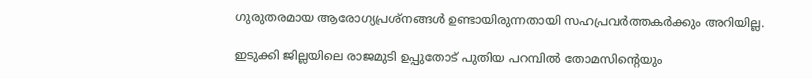ഗുരുതരമായ ആരോഗ്യപ്രശ്നങ്ങൾ ഉണ്ടായിരുന്നതായി സഹപ്രവർത്തകർക്കും അറിയില്ല.

ഇടുക്കി ജില്ലയിലെ രാജമുടി ഉപ്പുതോട് പുതിയ പറമ്പിൽ തോമസിന്‍റെയും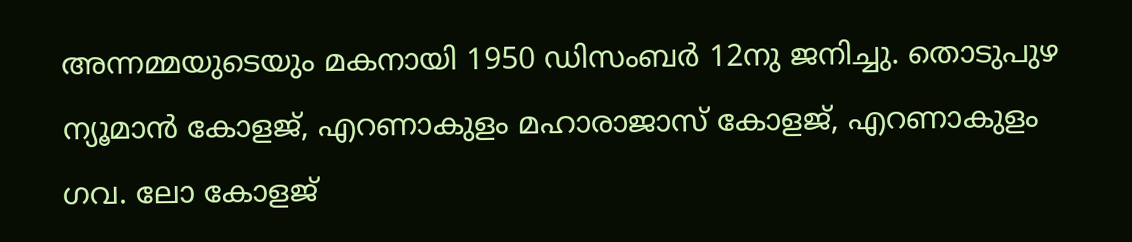അന്നമ്മയുടെയും മകനായി 1950 ഡിസംബർ 12നു ജനിച്ചു. തൊടുപുഴ ന്യൂമാൻ കോളജ്, എറണാകുളം മഹാരാജാസ് കോളജ്, എറണാകുളം ഗവ. ലോ കോളജ്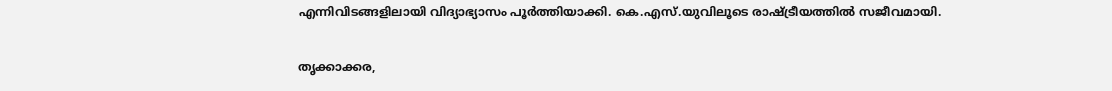എന്നിവിടങ്ങളിലായി വിദ്യാഭ്യാസം പൂർത്തിയാക്കി. കെ.എസ്.യു‌വിലൂടെ രാഷ്ട്രീയത്തിൽ സജീവമായി.

തൃക്കാക്കര,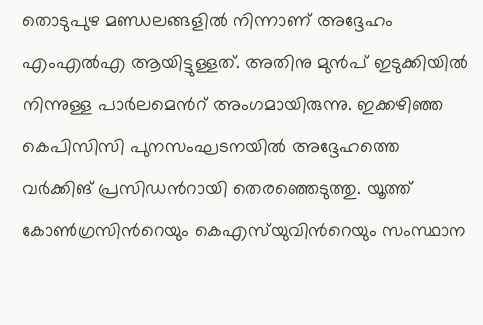തൊടുപുഴ മണ്ഡലങ്ങളിൽ നിന്നാണ് അദ്ദേഹം എംഎൽഎ ആയിട്ടുള്ളത്. അതിനു മുൻപ് ഇടുക്കിയിൽ നിന്നുള്ള പാർലമെന്‍റ് അംഗമായിരുന്നു. ഇക്കഴിഞ്ഞ കെപിസിസി പുനസംഘടനയിൽ അദ്ദേഹത്തെ വർക്കിങ് പ്രസിഡന്‍റായി തെരഞ്ഞെടുത്തു. യൂത്ത് കോൺഗ്രസിന്‍റെയും കെഎസ്‌യുവിന്‍റെയും സംസ്ഥാന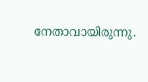നേതാവായിരുന്നു.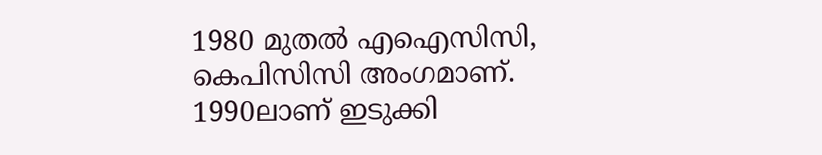1980 മുതൽ എഐസിസി, കെപിസിസി അംഗമാണ്. 1990ലാണ് ഇടുക്കി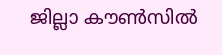ജില്ലാ കൗൺസിൽ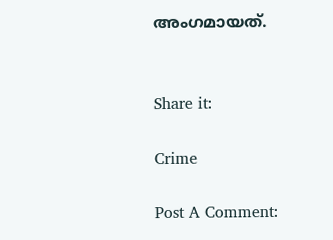അംഗമായത്.


Share it:

Crime

Post A Comment: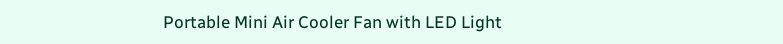Portable Mini Air Cooler Fan with LED Light